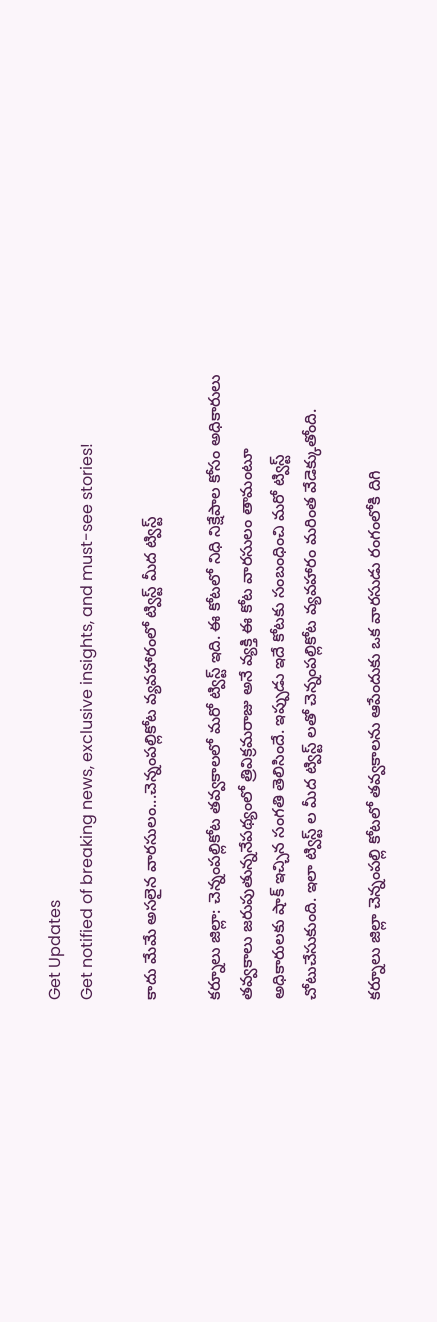Get Updates
Get notified of breaking news, exclusive insights, and must-see stories!

కాదు మేమే అసలైన వారసులం...చెన్నంపల్లికోట వ్యవహారంలో ట్విస్ట్ మీద ట్విస్ట్

కర్నూలు జిల్లా: చెన్నంపల్లికోట తవ్వకాలలో మరో ట్విస్ట్ ఇది. ఈ కోటలో నిధి నిక్షేపాల కోసం అధికారులు తవ్వకాలు జరుపుతున్ననేపథ్యంలో త్రివిక్రమరాజు అనే వ్యక్తి ఈ కోట వారసులం తామంటూ అధికారులకు షాక్ ఇచ్చిన సంగతి తెలిసిందే. ఇప్పుడు ఇదే కోటకు సంబంధించి మరో ట్విస్ట్ చోటుచేసుకుంది. ఇలా ట్విస్ట్ ల మీద ట్విస్ట్ లతో చెన్నంపల్లికోట వ్యవహారం మరింత వేడెక్కుతోంది.

కర్నూలు జిల్లా చెన్నంపల్లి కోటలో తవ్వకాలను ఆపేందుకు ఒక వారసుడు రంగంలోకి దిగి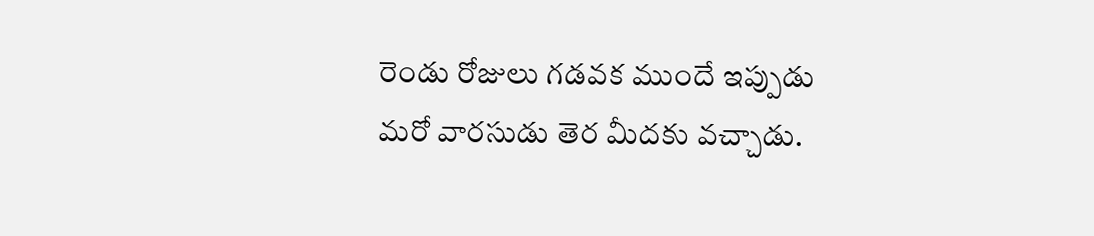రెండు రోజులు గడవక ముందే ఇప్పుడు మరో వారసుడు తెర మీదకు వచ్చాడు.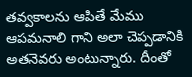తవ్వకాలను ఆపితే మేము ఆపమనాలి గాని అలా చెప్పడానికి అతనెవరు అంటున్నారు. దీంతో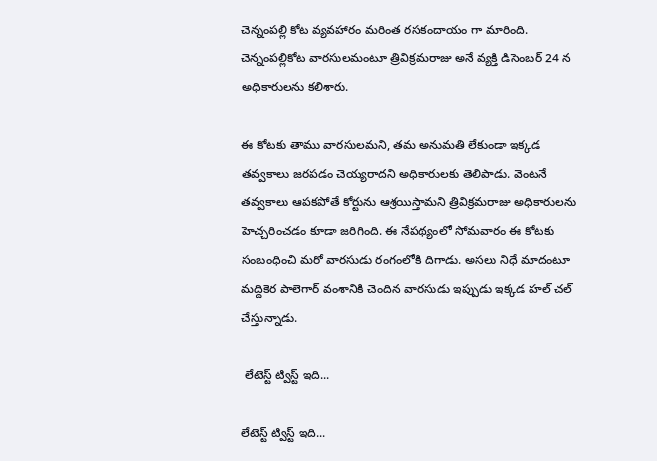చెన్నంపల్లి కోట వ్యవహారం మరింత రసకందాయం గా మారింది. చెన్నంపల్లికోట వారసులమంటూ త్రివిక్రమరాజు అనే వ్యక్తి డిసెంబర్ 24 న అధికారులను కలిశారు.

ఈ కోటకు తాము వారసులమని, తమ అనుమతి లేకుండా ఇక్కడ తవ్వకాలు జరపడం చెయ్యరాదని అధికారులకు తెలిపాడు. వెంటనే తవ్వకాలు ఆపకపోతే కోర్టును ఆశ్రయిస్తామని త్రివిక్రమరాజు అధికారులను హెచ్చరించడం కూడా జరిగింది. ఈ నేపథ్యంలో సోమవారం ఈ కోటకు సంబంధించి మరో వారసుడు రంగంలోకి దిగాడు. అసలు నిధే మాదంటూ మద్దికెర పాలెగార్ వంశానికి చెందిన వారసుడు ఇప్పుడు ఇక్కడ హల్ చల్ చేస్తున్నాడు.

 లేటెస్ట్ ట్విస్ట్ ఇది...

లేటెస్ట్ ట్విస్ట్ ఇది...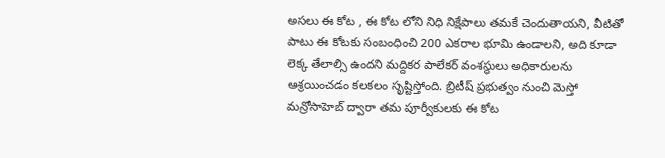అసలు ఈ కోట , ఈ కోట లోని నిధి నిక్షేపాలు తమకే చెందుతాయని, వీటితో పాటు ఈ కోటకు సంబంధించి 200 ఎకరాల భూమి ఉండాలని, అది కూడా లెక్క తేలాల్సి ఉందని మద్దికర పాలేకర్ వంశస్థులు అధికారులను ఆశ్రయించడం కలకలం సృష్టిస్తోంది. బ్రిటీష్ ప్రభుత్వం నుంచి మెస్తో మన్రోసాహెబ్ ద్వారా తమ పూర్వీకులకు ఈ కోట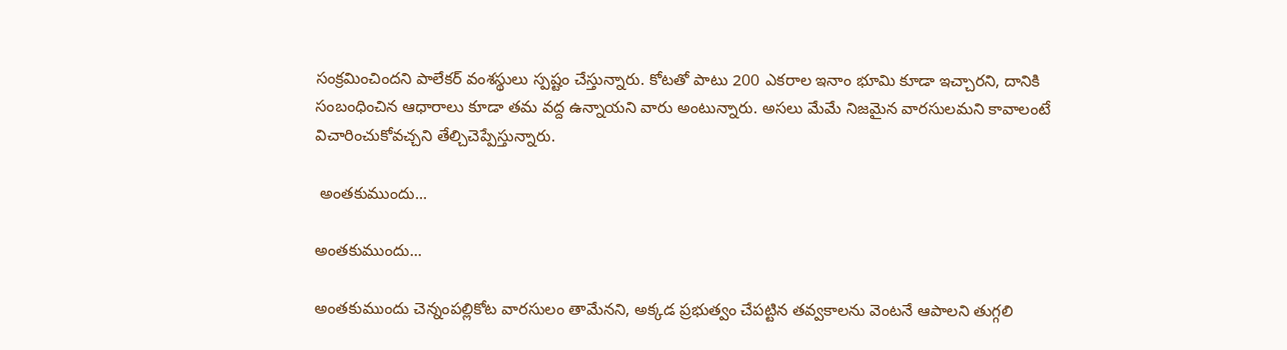సంక్రమించిందని పాలేకర్ వంశస్థులు స్పష్టం చేస్తున్నారు. కోటతో పాటు 200 ఎకరాల ఇనాం భూమి కూడా ఇచ్చారని, దానికి సంబంధించిన ఆధారాలు కూడా తమ వద్ద ఉన్నాయని వారు అంటున్నారు. అసలు మేమే నిజమైన వారసులమని కావాలంటే విచారించుకోవచ్చని తేల్చిచెప్పేస్తున్నారు.

 అంతకుముందు...

అంతకుముందు...

అంతకుముందు చెన్నంపల్లికోట వారసులం తామేనని, అక్కడ ప్రభుత్వం చేపట్టిన తవ్వకాలను వెంటనే ఆపాలని తుగ్గలి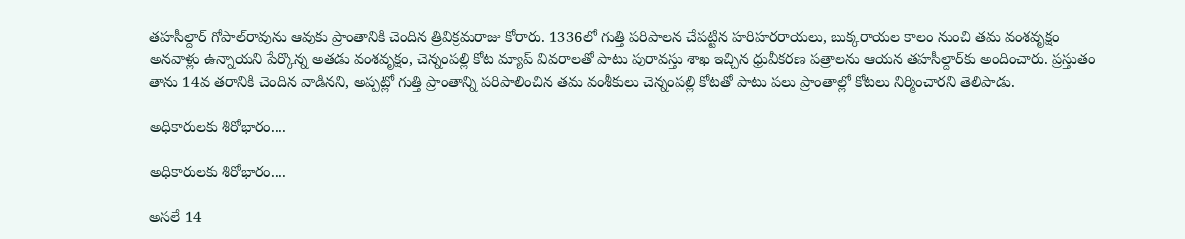తహసీల్దార్‌ గోపాల్‌రావును ఆవుకు ప్రాంతానికి చెందిన త్రివిక్రమరాజు కోరారు. 1336లో గుత్తి పరిపాలన చేపట్టిన హరిహరరాయలు, బుక్కరాయల కాలం నుంచి తమ వంశవృక్షం అనవాళ్లు ఉన్నాయని పేర్కొన్న అతడు వంశవృక్షం, చెన్నంపల్లి కోట మ్యాప్‌ వివరాలతో పాటు పురావస్తు శాఖ ఇచ్చిన ధ్రువీకరణ పత్రాలను ఆయన తహసీల్దార్‌కు అందించారు. ప్రస్తుతం తాను 14వ తరానికి చెందిన వాడినని, అప్పట్లో గుత్తి ప్రాంతాన్ని పరిపాలించిన తమ వంశీకులు చెన్నంపల్లి కోటతో పాటు పలు ప్రాంతాల్లో కోటలు నిర్మించారని తెలిపాడు.

అధికారులకు శిరోభారం....

అధికారులకు శిరోభారం....

అసలే 14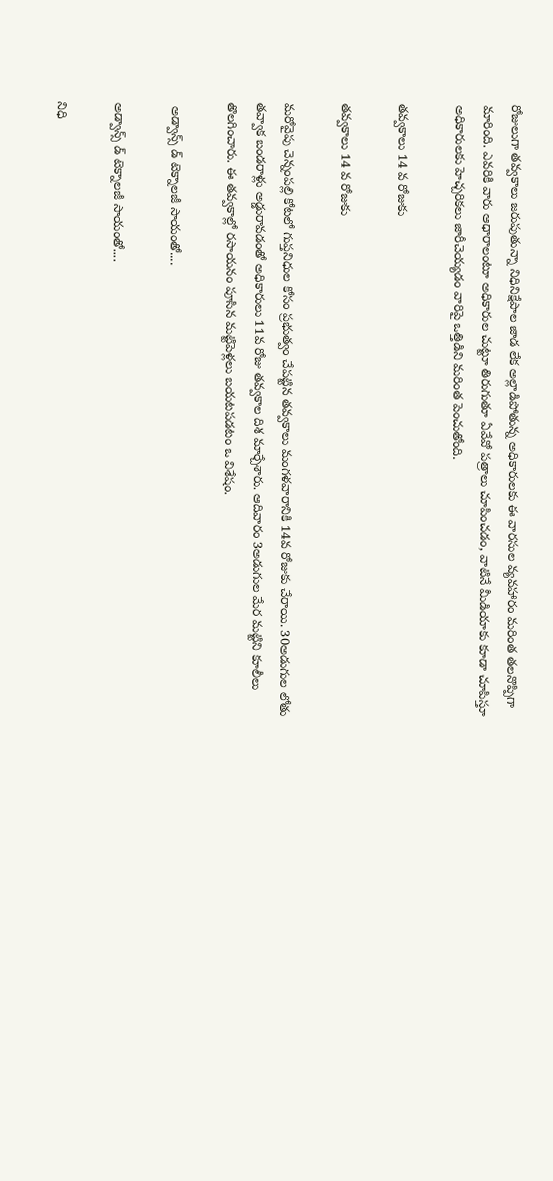రోజులుగా తవ్వకాలు జరుపుతున్నా నిధినిక్షేపాల జాడ లేక అల్లాడిపోతున్న అధికారులకు ఈ వారసుల వ్యవహారం మరింత తలనొప్పిగా మారింది. ఎవరికి వారు ఆధారాలంటూ అధికారుల చుట్టూ తిరుగుతూ ఏవేవో పత్రాలు చూపించడం, వాటినే మీడియాకు కూడా చూపిస్తూ అధికారులకు హెచ్చరికలు జారీచెయ్యడం వారిపై ఒత్తిడిని మరింత పెంచుతోంది.

తవ్వకాలు 14 వ రోజుకు

తవ్వకాలు 14 వ రోజుకు

మరోవైపు చెన్నంపల్లి కోటలో గుప్తనిధుల కోసం ప్రభుత్వం చేపట్టిన తవ్వకాలు మంగళవారానికి 14వ రోజుకు చేరాయి. 30అడుగుల లోతు తవ్వాక బండరాళ్లు అడ్డురావడంతో అధికారులు 11వ రోజు తవ్వకాల దిశ మార్చేశారు. ఆదివారం 3అడుగుల మేర మట్టిని కూలీలు తొలగించారు. ఈ తవ్వకాల్లో రసాయనం పూసిన మట్టిపెళ్లలు బయటపడటం ఒ విశేషం.

 అడ్వాన్స్ డ్ టెక్నాలజీ సాయంతో....

అడ్వాన్స్ డ్ టెక్నాలజీ సాయంతో....

నిధి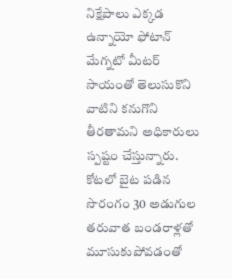నిక్షేపాలు ఎక్కడ ఉన్నాయో ఫోటాన్ మేగ్నటో మీటర్ సాయంతో తెలుసుకొని వాటిని కనుగొని తీరతామని అధికారులు స్పష్టం చేస్తున్నారు. కోటలో బైట పడిన సొరంగం 30 అడుగుల తరువాత బండరాళ్లతో మూసుకుపోవడంతో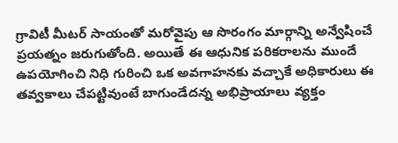గ్రావిటీ మీటర్ సాయంతో మరోవైపు ఆ సొరంగం మార్గాన్ని అన్వేషించే ప్రయత్నం జరుగుతోంది. అయితే ఈ ఆధునిక పరికరాలను ముందే ఉపయోగించి నిధి గురించి ఒక అవగాహనకు వచ్చాకే అధికారులు ఈ తవ్వకాలు చేపట్టివుంటే బాగుండేదన్న అభిప్రాయాలు వ్యక్తం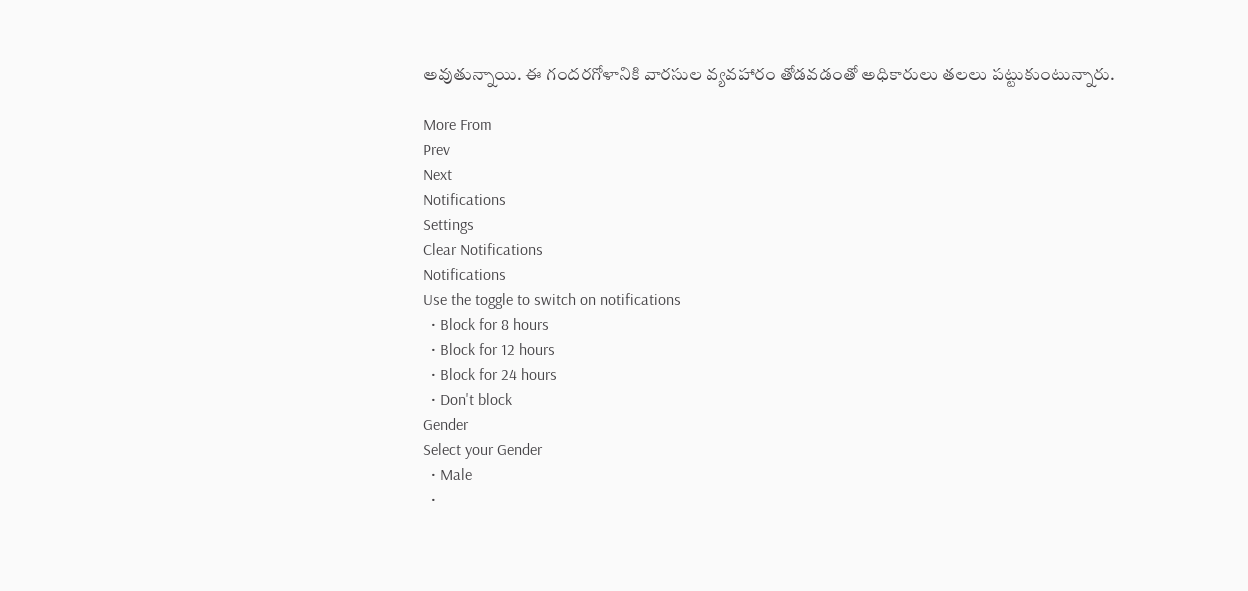అవుతున్నాయి. ఈ గందరగోళానికి వారసుల వ్యవహారం తోడవడంతో అధికారులు తలలు పట్టుకుంటున్నారు.

More From
Prev
Next
Notifications
Settings
Clear Notifications
Notifications
Use the toggle to switch on notifications
  • Block for 8 hours
  • Block for 12 hours
  • Block for 24 hours
  • Don't block
Gender
Select your Gender
  • Male
  •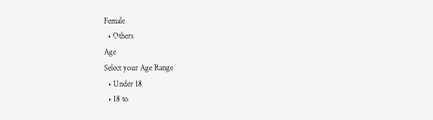Female
  • Others
Age
Select your Age Range
  • Under 18
  • 18 to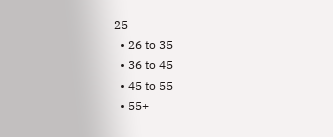25
  • 26 to 35
  • 36 to 45
  • 45 to 55
  • 55+